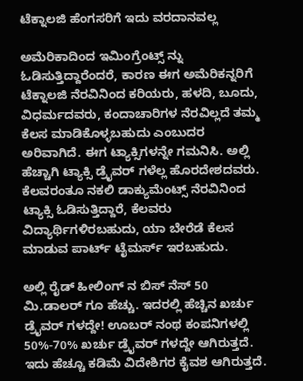ಟೆಕ್ನಾಲಜಿ ಹೆಂಗಸರಿಗೆ ಇದು ವರದಾನವಲ್ಲ

ಅಮೆರಿಕಾದಿಂದ ಇಮಿಂಗ್ರೆಂಟ್ಸ್ ನ್ನು ಓಡಿಸುತ್ತಿದ್ದಾರೆಂದರೆ, ಕಾರಣ ಈಗ ಅಮೆರಿಕನ್ನರಿಗೆ ಟೆಕ್ನಾಲಜಿ ನೆರವಿನಿಂದ ಕರಿಯರು, ಹಳದಿ, ಬೂದು, ವಿಧರ್ಮದವರು, ಕಂದಾಚಾರಿಗಳ ನೆರವಿಲ್ಲದೆ ತಮ್ಮ ಕೆಲಸ ಮಾಡಿಕೊಳ್ಳಬಹುದು ಎಂಬುದರ ಅರಿವಾಗಿದೆ. ಈಗ ಟ್ಯಾಕ್ಸಿಗಳನ್ನೇ ಗಮನಿಸಿ. ಅಲ್ಲಿ ಹೆಚ್ಚಾಗಿ ಟ್ಯಾಕ್ಸಿ ಡ್ರೈವರ್‌ ಗಳೆಲ್ಲ ಹೊರದೇಶದವರು. ಕೆಲವರಂತೂ ನಕಲಿ ಡಾಕ್ಯುಮೆಂಟ್ಸ್ ನೆರವಿನಿಂದ ಟ್ಯಾಕ್ಸಿ ಓಡಿಸುತ್ತಿದ್ದಾರೆ, ಕೆಲವರು ವಿದ್ಯಾರ್ಥಿಗಳಿರಬಹುದು, ಯಾ ಬೇರೆಡೆ ಕೆಲಸ ಮಾಡುವ ಪಾರ್ಟ್‌ ಟೈಮರ್ಸ್ ಇರಬಹುದು.

ಅಲ್ಲಿ ರೈಡ್‌ ಹೀಲಿಂಗ್‌ ನ ಬಿಸ್‌ ನೆಸ್‌ 50 ಮಿ.ಡಾಲರ್‌ ಗೂ ಹೆಚ್ಚು. ಇದರಲ್ಲಿ ಹೆಚ್ಚಿನ ಖರ್ಚು ಡ್ರೈವರ್‌ ಗಳದ್ದೇ! ಊಬರ್‌ ನಂಥ ಕಂಪನಿಗಳಲ್ಲಿ 50%-70% ಖರ್ಚು ಡ್ರೈವರ್‌ ಗಳದ್ದೇ ಆಗಿರುತ್ತದೆ. ಇದು ಹೆಚ್ಚೂ ಕಡಿಮೆ ವಿದೇಶಿಗರ ಕೈವಶ ಆಗಿರುತ್ತದೆ.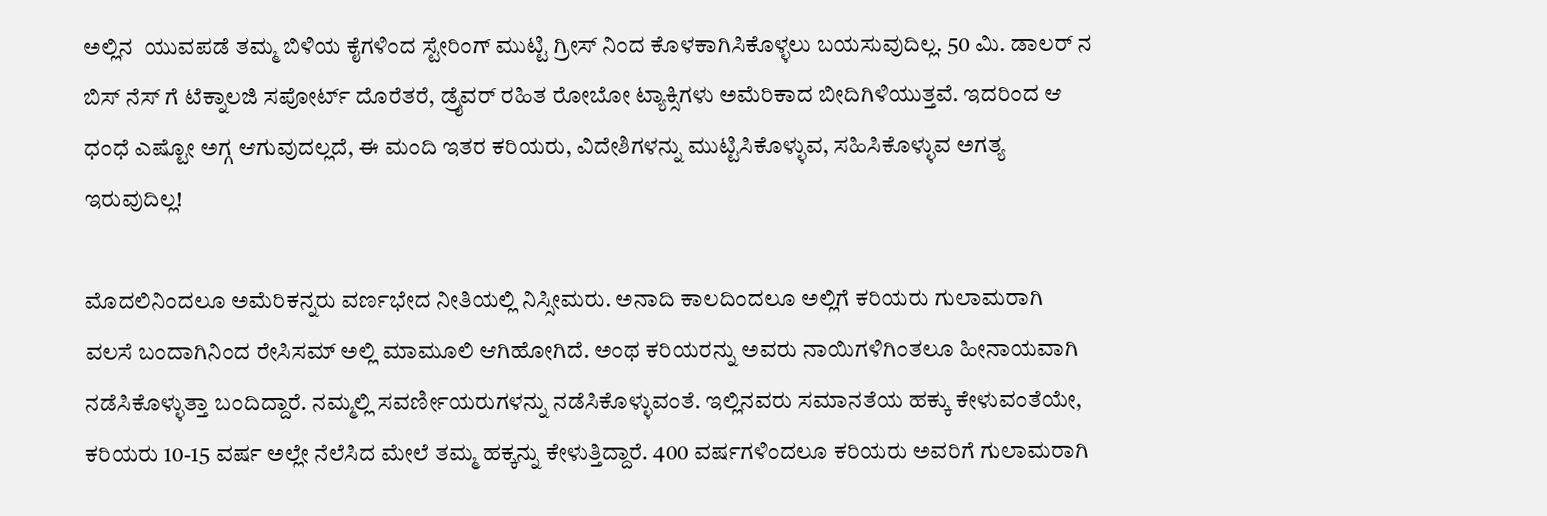ಅಲ್ಲಿನ  ಯುವಪಡೆ ತಮ್ಮ ಬಿಳಿಯ ಕೈಗಳಿಂದ ಸ್ಟೇರಿಂಗ್‌ ಮುಟ್ಟಿ ಗ್ರೀಸ್‌ ನಿಂದ ಕೊಳಕಾಗಿಸಿಕೊಳ್ಳಲು ಬಯಸುವುದಿಲ್ಲ. 50 ಮಿ. ಡಾಲರ್ ನ ಬಿಸ್‌ ನೆಸ್‌ ಗೆ ಟೆಕ್ನಾಲಜಿ ಸಪೋರ್ಟ್‌ ದೊರೆತರೆ, ಡ್ರೈವರ್‌ ರಹಿತ ರೋಬೋ ಟ್ಯಾಕ್ಸಿಗಳು ಅಮೆರಿಕಾದ ಬೀದಿಗಿಳಿಯುತ್ತವೆ. ಇದರಿಂದ ಆ ಧಂಧೆ ಎಷ್ಟೋ ಅಗ್ಗ ಆಗುವುದಲ್ಲದೆ, ಈ ಮಂದಿ ಇತರ ಕರಿಯರು, ವಿದೇಶಿಗಳನ್ನು ಮುಟ್ಟಿಸಿಕೊಳ್ಳುವ, ಸಹಿಸಿಕೊಳ್ಳುವ ಅಗತ್ಯ ಇರುವುದಿಲ್ಲ!

ಮೊದಲಿನಿಂದಲೂ ಅಮೆರಿಕನ್ನರು ವರ್ಣಭೇದ ನೀತಿಯಲ್ಲಿ ನಿಸ್ಸೀಮರು. ಅನಾದಿ ಕಾಲದಿಂದಲೂ ಅಲ್ಲಿಗೆ ಕರಿಯರು ಗುಲಾಮರಾಗಿ ವಲಸೆ ಬಂದಾಗಿನಿಂದ ರೇಸಿಸಮ್ ಅಲ್ಲಿ ಮಾಮೂಲಿ ಆಗಿಹೋಗಿದೆ. ಅಂಥ ಕರಿಯರನ್ನು ಅವರು ನಾಯಿಗಳಿಗಿಂತಲೂ ಹೀನಾಯವಾಗಿ ನಡೆಸಿಕೊಳ್ಳುತ್ತಾ ಬಂದಿದ್ದಾರೆ. ನಮ್ಮಲ್ಲಿ ಸವರ್ಣೀಯರುಗಳನ್ನು ನಡೆಸಿಕೊಳ್ಳುವಂತೆ. ಇಲ್ಲಿನವರು ಸಮಾನತೆಯ ಹಕ್ಕು ಕೇಳುವಂತೆಯೇ, ಕರಿಯರು 10-15 ವರ್ಷ ಅಲ್ಲೇ ನೆಲೆಸಿದ ಮೇಲೆ ತಮ್ಮ ಹಕ್ಕನ್ನು ಕೇಳುತ್ತಿದ್ದಾರೆ. 400 ವರ್ಷಗಳಿಂದಲೂ ಕರಿಯರು ಅವರಿಗೆ ಗುಲಾಮರಾಗಿ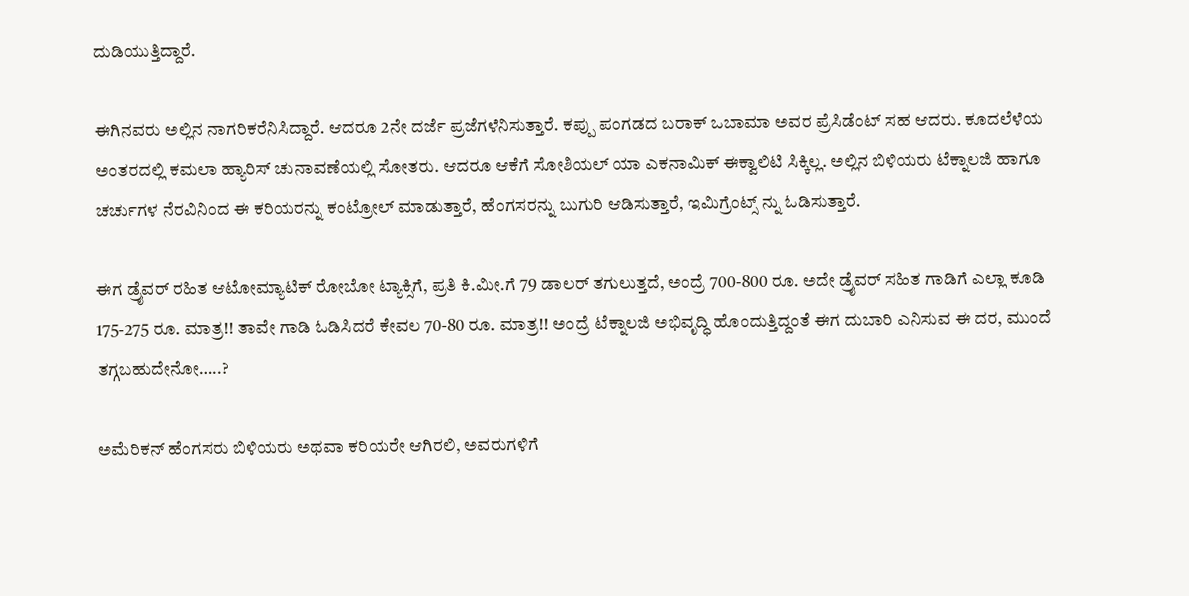ದುಡಿಯುತ್ತಿದ್ದಾರೆ.

ಈಗಿನವರು ಅಲ್ಲಿನ ನಾಗರಿಕರೆನಿಸಿದ್ದಾರೆ. ಆದರೂ 2ನೇ ದರ್ಜೆ ಪ್ರಜೆಗಳೆನಿಸುತ್ತಾರೆ. ಕಪ್ಪು ಪಂಗಡದ ಬರಾಕ್‌ ಒಬಾಮಾ ಅವರ ಪ್ರೆಸಿಡೆಂಟ್‌ ಸಹ ಆದರು. ಕೂದಲೆಳೆಯ ಅಂತರದಲ್ಲಿ ಕಮಲಾ ಹ್ಯಾರಿಸ್‌ ಚುನಾವಣೆಯಲ್ಲಿ ಸೋತರು. ಆದರೂ ಆಕೆಗೆ ಸೋಶಿಯಲ್ ಯಾ ಎಕನಾಮಿಕ್‌ ಈಕ್ವಾಲಿಟಿ ಸಿಕ್ಕಿಲ್ಲ. ಅಲ್ಲಿನ ಬಿಳಿಯರು ಟೆಕ್ನಾಲಜಿ ಹಾಗೂ ಚರ್ಚುಗಳ ನೆರವಿನಿಂದ ಈ ಕರಿಯರನ್ನು ಕಂಟ್ರೋಲ್ ‌ಮಾಡುತ್ತಾರೆ, ಹೆಂಗಸರನ್ನು ಬುಗುರಿ ಆಡಿಸುತ್ತಾರೆ, ಇಮಿಗ್ರೆಂಟ್ಸ್ ನ್ನು ಓಡಿಸುತ್ತಾರೆ.

ಈಗ ಡ್ರೈವರ್‌ ರಹಿತ ಆಟೋಮ್ಯಾಟಿಕ್‌ ರೋಬೋ ಟ್ಯಾಕ್ಸಿಗೆ, ಪ್ರತಿ ಕಿ.ಮೀ.ಗೆ 79 ಡಾಲರ್‌ ತಗುಲುತ್ತದೆ, ಅಂದ್ರೆ 700-800 ರೂ. ಅದೇ ಡ್ರೈವರ್‌ ಸಹಿತ ಗಾಡಿಗೆ ಎಲ್ಲಾ ಕೂಡಿ 175-275 ರೂ. ಮಾತ್ರ!! ತಾವೇ ಗಾಡಿ ಓಡಿಸಿದರೆ ಕೇವಲ 70-80 ರೂ. ಮಾತ್ರ!! ಅಂದ್ರೆ ಟೆಕ್ನಾಲಜಿ ಅಭಿವೃದ್ಧಿ ಹೊಂದುತ್ತಿದ್ದಂತೆ ಈಗ ದುಬಾರಿ ಎನಿಸುವ ಈ ದರ, ಮುಂದೆ ತಗ್ಗಬಹುದೇನೋ…..?

ಅಮೆರಿಕನ್‌ ಹೆಂಗಸರು ಬಿಳಿಯರು ಅಥವಾ ಕರಿಯರೇ ಆಗಿರಲಿ, ಅವರುಗಳಿಗೆ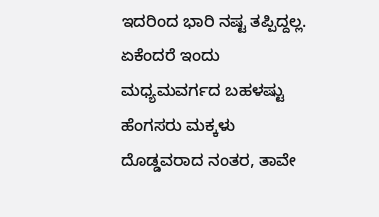ಇದರಿಂದ ಭಾರಿ ನಷ್ಟ ತಪ್ಪಿದ್ದಲ್ಲ. ಏಕೆಂದರೆ ಇಂದು ಮಧ್ಯಮವರ್ಗದ ಬಹಳಷ್ಟು ಹೆಂಗಸರು ಮಕ್ಕಳು ದೊಡ್ಡವರಾದ ನಂತರ, ತಾವೇ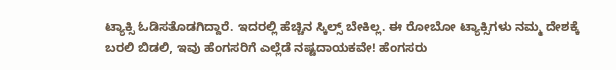ಟ್ಯಾಕ್ಸಿ ಓಡಿಸತೊಡಗಿದ್ದಾರೆ. ಇದರಲ್ಲಿ ಹೆಚ್ಚಿನ ಸ್ಕಿಲ್ಸ್ ‌ಬೇಕಿಲ್ಲ. ಈ ರೋಬೋ ಟ್ಯಾಕ್ಸಿಗಳು ನಮ್ಮ ದೇಶಕ್ಕೆ ಬರಲಿ ಬಿಡಲಿ, ಇವು ಹೆಂಗಸರಿಗೆ ಎಲ್ಲೆಡೆ ನಷ್ಟದಾಯಕವೇ! ಹೆಂಗಸರು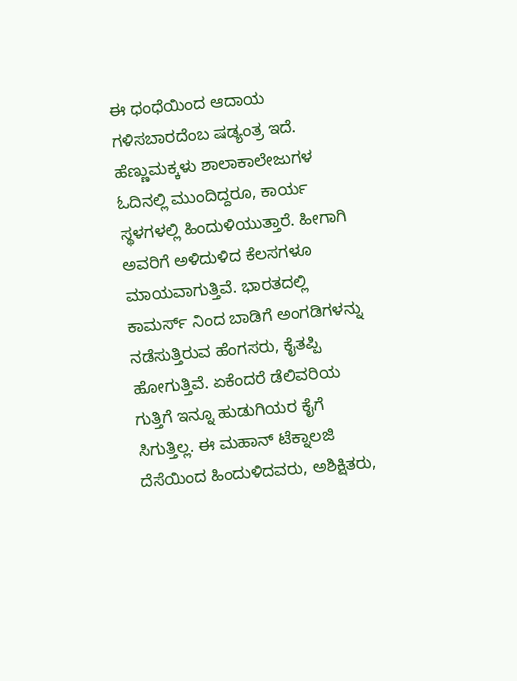ಈ ಧಂಧೆಯಿಂದ ಆದಾಯ ಗಳಿಸಬಾರದೆಂಬ ಷಡ್ಯಂತ್ರ ಇದೆ. ಹೆಣ್ಣುಮಕ್ಕಳು ಶಾಲಾಕಾಲೇಜುಗಳ ಓದಿನಲ್ಲಿ ಮುಂದಿದ್ದರೂ, ಕಾರ್ಯ ಸ್ಥಳಗಳಲ್ಲಿ ಹಿಂದುಳಿಯುತ್ತಾರೆ. ಹೀಗಾಗಿ ಅವರಿಗೆ ಅಳಿದುಳಿದ ಕೆಲಸಗಳೂ ಮಾಯವಾಗುತ್ತಿವೆ. ಭಾರತದಲ್ಲಿ ಕಾಮರ್ಸ್‌ ನಿಂದ ಬಾಡಿಗೆ ಅಂಗಡಿಗಳನ್ನು ನಡೆಸುತ್ತಿರುವ ಹೆಂಗಸರು, ಕೈತಪ್ಪಿ ಹೋಗುತ್ತಿವೆ. ಏಕೆಂದರೆ ಡೆಲಿವರಿಯ ಗುತ್ತಿಗೆ ಇನ್ನೂ ಹುಡುಗಿಯರ ಕೈಗೆ ಸಿಗುತ್ತಿಲ್ಲ. ಈ ಮಹಾನ್‌ ಟೆಕ್ನಾಲಜಿ ದೆಸೆಯಿಂದ ಹಿಂದುಳಿದವರು, ಅಶಿಕ್ಷಿತರು,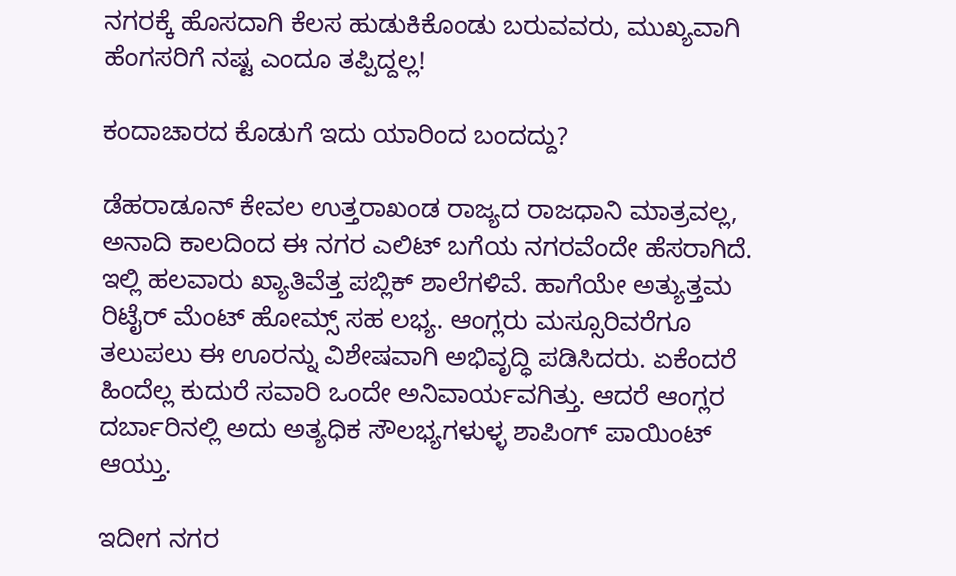ನಗರಕ್ಕೆ ಹೊಸದಾಗಿ ಕೆಲಸ ಹುಡುಕಿಕೊಂಡು ಬರುವವರು, ಮುಖ್ಯವಾಗಿ ಹೆಂಗಸರಿಗೆ ನಷ್ಟ ಎಂದೂ ತಪ್ಪಿದ್ದಲ್ಲ!

ಕಂದಾಚಾರದ ಕೊಡುಗೆ ಇದು ಯಾರಿಂದ ಬಂದದ್ದು?

ಡೆಹರಾಡೂನ್‌ ಕೇವಲ ಉತ್ತರಾಖಂಡ ರಾಜ್ಯದ ರಾಜಧಾನಿ ಮಾತ್ರವಲ್ಲ, ಅನಾದಿ ಕಾಲದಿಂದ ಈ ನಗರ ಎಲಿಟ್‌ ಬಗೆಯ ನಗರವೆಂದೇ ಹೆಸರಾಗಿದೆ. ಇಲ್ಲಿ ಹಲವಾರು ಖ್ಯಾತಿವೆತ್ತ ಪಬ್ಲಿಕ್‌ ಶಾಲೆಗಳಿವೆ. ಹಾಗೆಯೇ ಅತ್ಯುತ್ತಮ ರಿಟೈರ್‌ ಮೆಂಟ್‌ ಹೋಮ್ಸ್ ಸಹ ಲಭ್ಯ. ಆಂಗ್ಲರು ಮಸ್ಸೂರಿವರೆಗೂ ತಲುಪಲು ಈ ಊರನ್ನು ವಿಶೇಷವಾಗಿ ಅಭಿವೃದ್ಧಿ ಪಡಿಸಿದರು. ಏಕೆಂದರೆ ಹಿಂದೆಲ್ಲ ಕುದುರೆ ಸವಾರಿ ಒಂದೇ ಅನಿವಾರ್ಯವಗಿತ್ತು. ಆದರೆ ಆಂಗ್ಲರ ದರ್ಬಾರಿನಲ್ಲಿ ಅದು ಅತ್ಯಧಿಕ ಸೌಲಭ್ಯಗಳುಳ್ಳ ಶಾಪಿಂಗ್ ಪಾಯಿಂಟ್‌ ಆಯ್ತು.

ಇದೀಗ ನಗರ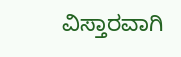ವಿಸ್ತಾರವಾಗಿ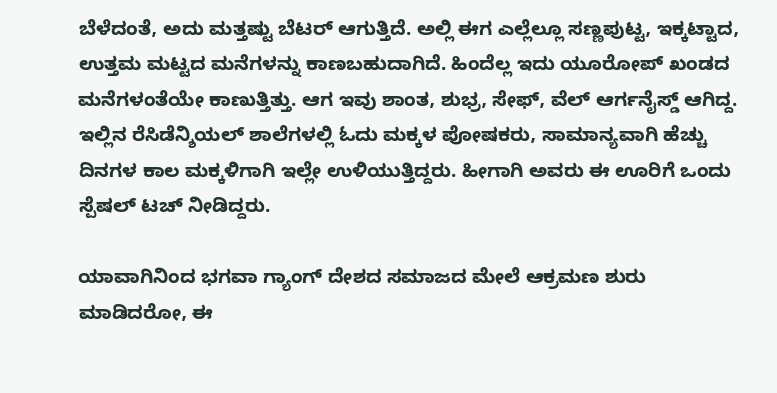ಬೆಳೆದಂತೆ, ಅದು ಮತ್ತಷ್ಟು ಬೆಟರ್‌ ಆಗುತ್ತಿದೆ. ಅಲ್ಲಿ ಈಗ ಎಲ್ಲೆಲ್ಲೂ ಸಣ್ಣಪುಟ್ಟ, ಇಕ್ಕಟ್ಟಾದ, ಉತ್ತಮ ಮಟ್ಟದ ಮನೆಗಳನ್ನು ಕಾಣಬಹುದಾಗಿದೆ. ಹಿಂದೆಲ್ಲ ಇದು ಯೂರೋಪ್‌ ಖಂಡದ ಮನೆಗಳಂತೆಯೇ ಕಾಣುತ್ತಿತ್ತು. ಆಗ ಇವು ಶಾಂತ, ಶುಭ್ರ, ಸೇಫ್‌, ವೆಲ್ ‌ಆರ್ಗನೈಸ್ಡ್ ಆಗಿದ್ದ. ಇಲ್ಲಿನ ರೆಸಿಡೆನ್ಶಿಯಲ್ ಶಾಲೆಗಳಲ್ಲಿ ಓದು ಮಕ್ಕಳ ಪೋಷಕರು, ಸಾಮಾನ್ಯವಾಗಿ ಹೆಚ್ಚು ದಿನಗಳ ಕಾಲ ಮಕ್ಕಳಿಗಾಗಿ ಇಲ್ಲೇ ಉಳಿಯುತ್ತಿದ್ದರು. ಹೀಗಾಗಿ ಅವರು ಈ ಊರಿಗೆ ಒಂದು ಸ್ಪೆಷಲ್ ಟಚ್ ನೀಡಿದ್ದರು.

ಯಾವಾಗಿನಿಂದ ಭಗವಾ ಗ್ಯಾಂಗ್‌ ದೇಶದ ಸಮಾಜದ ಮೇಲೆ ಆಕ್ರಮಣ ಶುರು ಮಾಡಿದರೋ, ಈ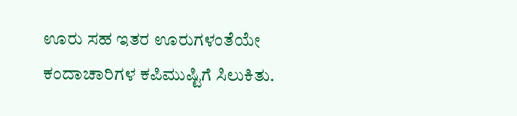ಊರು ಸಹ ಇತರ ಊರುಗಳಂತೆಯೇ ಕಂದಾಚಾರಿಗಳ ಕಪಿಮುಷ್ಟಿಗೆ ಸಿಲುಕಿತು.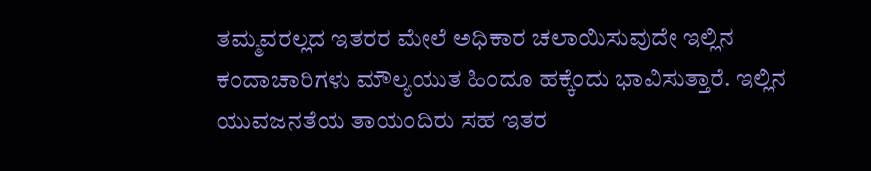ತಮ್ಮವರಲ್ಲದ ಇತರರ ಮೇಲೆ ಅಧಿಕಾರ ಚಲಾಯಿಸುವುದೇ ಇಲ್ಲಿನ ಕಂದಾಚಾರಿಗಳು ಮೌಲ್ಯಯುತ ಹಿಂದೂ ಹಕ್ಕೆಂದು ಭಾವಿಸುತ್ತಾರೆ. ಇಲ್ಲಿನ ಯುವಜನತೆಯ ತಾಯಂದಿರು ಸಹ ಇತರ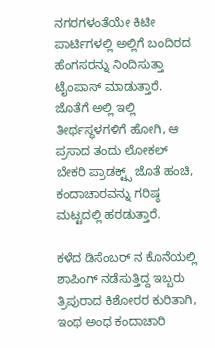ನಗರಗಳಂತೆಯೇ ಕಿಟೀ ಪಾರ್ಟಿಗಳಲ್ಲಿ ಅಲ್ಲಿಗೆ ಬಂದಿರದ ಹೆಂಗಸರನ್ನು ನಿಂದಿಸುತ್ತಾ ಟೈಂಪಾಸ್‌ ಮಾಡುತ್ತಾರೆ. ಜೊತೆಗೆ ಅಲ್ಲಿ ಇಲ್ಲಿ ತೀರ್ಥಸ್ಥಳಗಳಿಗೆ ಹೋಗಿ, ಆ ಪ್ರಸಾದ ತಂದು ಲೋಕಲ್ ಬೇಕರಿ ಪ್ರಾಡಕ್ಟ್ಸ್ ಜೊತೆ ಹಂಚಿ, ಕಂದಾಚಾರವನ್ನು ಗರಿಷ್ಠ ಮಟ್ಟದಲ್ಲಿ ಹರಡುತ್ತಾರೆ.

ಕಳೆದ ಡಿಸೆಂಬರ್‌ ನ ಕೊನೆಯಲ್ಲಿ ಶಾಪಿಂಗ್‌ ನಡೆಸುತ್ತಿದ್ದ ಇಬ್ಬರು ತ್ರಿಪುರಾದ ಕಿಶೋರರ ಕುರಿತಾಗಿ, ಇಂಥ ಅಂಧ ಕಂದಾಚಾರಿ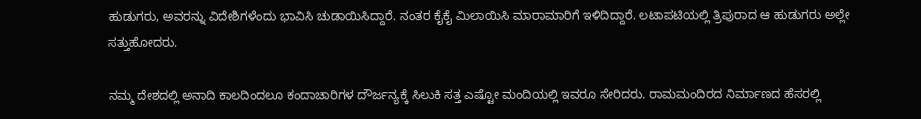ಹುಡುಗರು, ಅವರನ್ನು ವಿದೇಶಿಗಳೆಂದು ಭಾವಿಸಿ ಚುಡಾಯಿಸಿದ್ದಾರೆ. ನಂತರ ಕೈಕೈ ಮಿಲಾಯಿಸಿ ಮಾರಾಮಾರಿಗೆ ಇಳಿದಿದ್ದಾರೆ. ಲಟಾಪಟಿಯಲ್ಲಿ ತ್ರಿಪುರಾದ ಆ ಹುಡುಗರು ಅಲ್ಲೇ ಸತ್ತುಹೋದರು.

ನಮ್ಮ ದೇಶದಲ್ಲಿ ಅನಾದಿ ಕಾಲದಿಂದಲೂ ಕಂದಾಚಾರಿಗಳ ದೌರ್ಜನ್ಯಕ್ಕೆ ಸಿಲುಕಿ ಸತ್ತ ಎಷ್ಟೋ ಮಂದಿಯಲ್ಲಿ ಇವರೂ ಸೇರಿದರು. ರಾಮಮಂದಿರದ ನಿರ್ಮಾಣದ ಹೆಸರಲ್ಲಿ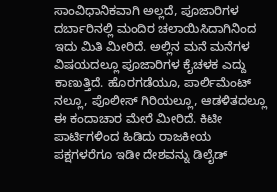ಸಾಂವಿಧಾನಿಕವಾಗಿ ಅಲ್ಲದೆ, ಪೂಜಾರಿಗಳ ದರ್ಬಾರಿನಲ್ಲಿ ಮಂದಿರ ಚಲಾಯಿಸಿದಾಗಿನಿಂದ ಇದು ಮಿತಿ ಮೀರಿದೆ. ಅಲ್ಲಿನ ಮನೆ ಮನೆಗಳ ವಿಷಯದಲ್ಲೂ ಪೂಜಾರಿಗಳ ಕೈಚಳಕ ಎದ್ದು ಕಾಣುತ್ತಿದೆ. ಹೊರಗಡೆಯೂ, ಪಾರ್ಲಿಮೆಂಟ್‌ ನಲ್ಲೂ, ಪೊಲೀಸ್‌ ಗಿರಿಯಲ್ಲೂ, ಆಡಳಿತದಲ್ಲೂ ಈ ಕಂದಾಚಾರ ಮೇರೆ ಮೀರಿದೆ. ಕಿಟೀ ಪಾರ್ಟಿಗಳಿಂದ ಹಿಡಿದು ರಾಜಕೀಯ ಪಕ್ಷಗಳರೆಗೂ ಇಡೀ ದೇಶವನ್ನು ಡಿಲೈಡ್‌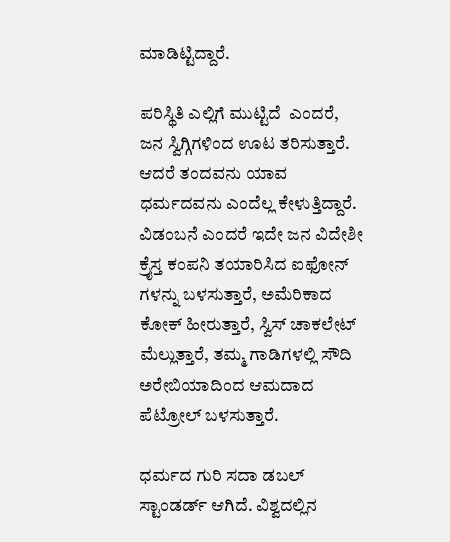ಮಾಡಿಟ್ಟಿದ್ದಾರೆ.

ಪರಿಸ್ಥಿತಿ ಎಲ್ಲಿಗೆ ಮುಟ್ಟಿದೆ  ಎಂದರೆ, ಜನ ಸ್ವಿಗ್ಗಿಗಳಿಂದ ಊಟ ತರಿಸುತ್ತಾರೆ. ಆದರೆ ತಂದವನು ಯಾವ ಧರ್ಮದವನು ಎಂದೆಲ್ಲ ಕೇಳುತ್ತಿದ್ದಾರೆ. ವಿಡಂಬನೆ ಎಂದರೆ ಇದೇ ಜನ ವಿದೇಶೀ ಕ್ರೈಸ್ತ ಕಂಪನಿ ತಯಾರಿಸಿದ ಐಫೋನ್‌ ಗಳನ್ನು ಬಳಸುತ್ತಾರೆ, ಅಮೆರಿಕಾದ ಕೋಕ್‌ ಹೀರುತ್ತಾರೆ, ಸ್ವಿಸ್‌ ಚಾಕಲೇಟ್‌ ಮೆಲ್ಲುತ್ತಾರೆ, ತಮ್ಮ ಗಾಡಿಗಳಲ್ಲಿ ಸೌದಿ ಅರೇಬಿಯಾದಿಂದ ಆಮದಾದ ಪೆಟ್ರೋಲ್ ‌ಬಳಸುತ್ತಾರೆ.

ಧರ್ಮದ ಗುರಿ ಸದಾ ಡಬಲ್ ಸ್ಟಾಂಡರ್ಡ್‌ ಆಗಿದೆ. ವಿಶ್ವದಲ್ಲಿನ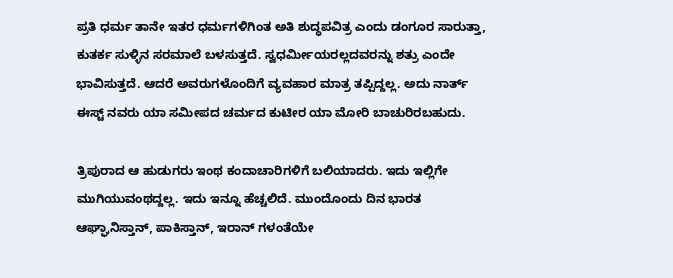ಪ್ರತಿ ಧರ್ಮ ತಾನೇ ಇತರ ಧರ್ಮಗಳಿಗಿಂತ ಅತಿ ಶುದ್ಧಪವಿತ್ರ ಎಂದು ಡಂಗೂರ ಸಾರುತ್ತಾ, ಕುತರ್ಕ ಸುಳ್ಳಿನ ಸರಮಾಲೆ ಬಳಸುತ್ತದೆ. ಸ್ವಧರ್ಮೀಯರಲ್ಲದವರನ್ನು ಶತ್ರು ಎಂದೇ ಭಾವಿಸುತ್ತದೆ. ಆದರೆ ಅವರುಗಳೊಂದಿಗೆ ವ್ಯವಹಾರ ಮಾತ್ರ ತಪ್ಪಿದ್ದಲ್ಲ. ಅದು ನಾರ್ತ್‌ ಈಸ್ಟ್ ನವರು ಯಾ ಸಮೀಪದ ಚರ್ಮದ ಕುಟೀರ ಯಾ ಮೋರಿ ಬಾಚುರಿರಬಹುದು.

ತ್ರಿಪುರಾದ ಆ ಹುಡುಗರು ಇಂಥ ಕಂದಾಚಾರಿಗಳಿಗೆ ಬಲಿಯಾದರು. ಇದು ಇಲ್ಲಿಗೇ ಮುಗಿಯುವಂಥದ್ದಲ್ಲ. ಇದು ಇನ್ನೂ ಹೆಚ್ಚಲಿದೆ. ಮುಂದೊಂದು ದಿನ ಭಾರತ ಆಘ್ಘಾನಿಸ್ತಾನ್‌, ಪಾಕಿಸ್ತಾನ್‌, ಇರಾನ್‌ ಗಳಂತೆಯೇ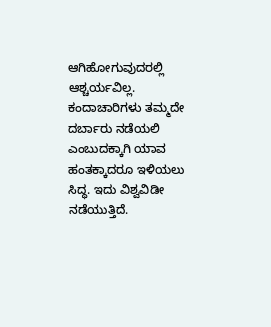ಆಗಿಹೋಗುವುದರಲ್ಲಿ ಆಶ್ಚರ್ಯವಿಲ್ಲ. ಕಂದಾಚಾರಿಗಳು ತಮ್ಮದೇ ದರ್ಬಾರು ನಡೆಯಲಿ ಎಂಬುದಕ್ಕಾಗಿ ಯಾವ ಹಂತಕ್ಕಾದರೂ ಇಳಿಯಲು ಸಿದ್ಧ. ಇದು ವಿಶ್ವವಿಡೀ ನಡೆಯುತ್ತಿದೆ.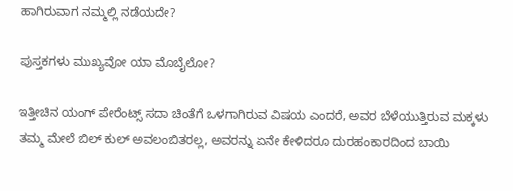ಹಾಗಿರುವಾಗ ನಮ್ಮಲ್ಲಿ ನಡೆಯದೇ?

ಪುಸ್ತಕಗಳು ಮುಖ್ಯವೋ ಯಾ ಮೊಬೈಲೋ‌?

ಇತ್ತೀಚಿನ ಯಂಗ್‌ ಪೇರೆಂಟ್ಸ್ ಸದಾ ಚಿಂತೆಗೆ ಒಳಗಾಗಿರುವ ವಿಷಯ ಎಂದರೆ, ಅವರ ಬೆಳೆಯುತ್ತಿರುವ ಮಕ್ಕಳು ತಮ್ಮ ಮೇಲೆ ಬಿಲ್ ಕುಲ್‌ ಅವಲಂಬಿತರಲ್ಲ, ಅವರನ್ನು ಏನೇ ಕೇಳಿದರೂ ದುರಹಂಕಾರದಿಂದ ಬಾಯಿ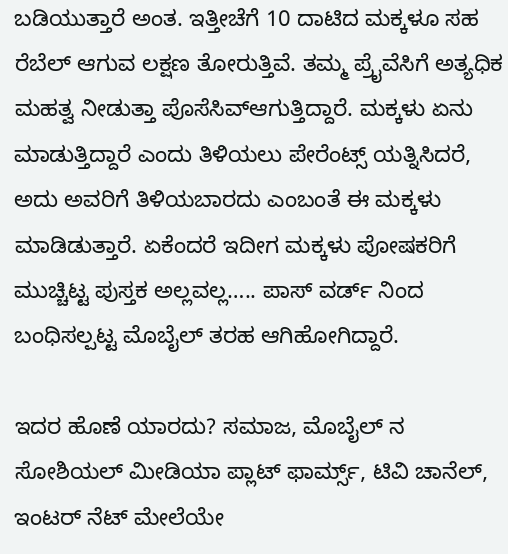ಬಡಿಯುತ್ತಾರೆ ಅಂತ. ಇತ್ತೀಚೆಗೆ 10 ದಾಟಿದ ಮಕ್ಕಳೂ ಸಹ ರೆಬೆಲ್ ‌ಆಗುವ ಲಕ್ಷಣ ತೋರುತ್ತಿವೆ. ತಮ್ಮ ಪ್ರೈವೆಸಿಗೆ ಅತ್ಯಧಿಕ ಮಹತ್ವ ನೀಡುತ್ತಾ ಪೊಸೆಸಿವ್‌ಆಗುತ್ತಿದ್ದಾರೆ. ಮಕ್ಕಳು ಏನು ಮಾಡುತ್ತಿದ್ದಾರೆ ಎಂದು ತಿಳಿಯಲು ಪೇರೆಂಟ್ಸ್ ಯತ್ನಿಸಿದರೆ, ಅದು ಅವರಿಗೆ ತಿಳಿಯಬಾರದು ಎಂಬಂತೆ ಈ ಮಕ್ಕಳು ಮಾಡಿಡುತ್ತಾರೆ. ಏಕೆಂದರೆ ಇದೀಗ ಮಕ್ಕಳು ಪೋಷಕರಿಗೆ ಮುಚ್ಚಿಟ್ಟ ಪುಸ್ತಕ ಅಲ್ಲವಲ್ಲ….. ಪಾಸ್‌ ವರ್ಡ್ ನಿಂದ ಬಂಧಿಸಲ್ಪಟ್ಟ ಮೊಬೈಲ್ ‌ತರಹ ಆಗಿಹೋಗಿದ್ದಾರೆ.

ಇದರ ಹೊಣೆ ಯಾರದು? ಸಮಾಜ, ಮೊಬೈಲ್ ‌ನ ಸೋಶಿಯಲ್ ಮೀಡಿಯಾ ಪ್ಲಾಟ್‌ ಫಾರ್ಮ್ಸ್, ಟಿವಿ ಚಾನೆಲ್‌, ಇಂಟರ್‌ ನೆಟ್ ಮೇಲೆಯೇ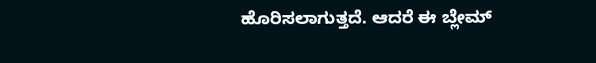ಹೊರಿಸಲಾಗುತ್ತದೆ. ಆದರೆ ಈ ಬ್ಲೇಮ್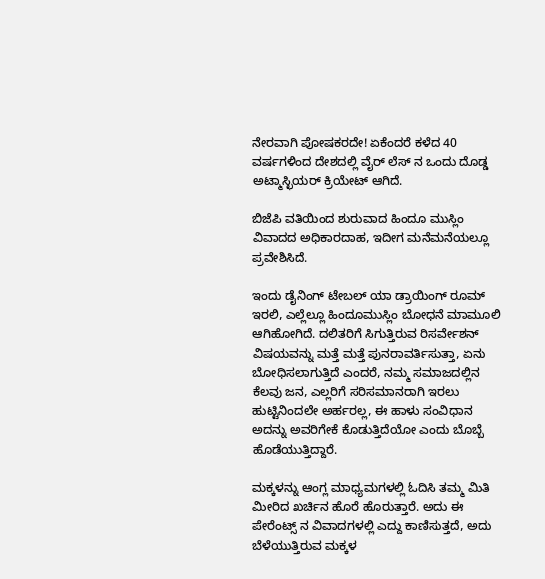ನೇರವಾಗಿ ಪೋಷಕರದೇ! ಏಕೆಂದರೆ ಕಳೆದ 40 ವರ್ಷಗಳಿಂದ ದೇಶದಲ್ಲಿ ವೈರ್‌ ಲೆಸ್‌ ನ ಒಂದು ದೊಡ್ಡ ಅಟ್ಮಾಸ್ಛಿಯರ್‌ ಕ್ರಿಯೇಟ್‌ ಆಗಿದೆ.

ಬಿಜೆಪಿ ವತಿಯಿಂದ ಶುರುವಾದ ಹಿಂದೂ ಮುಸ್ಲಿಂ ವಿವಾದದ ಅಧಿಕಾರದಾಹ, ಇದೀಗ ಮನೆಮನೆಯಲ್ಲೂ ಪ್ರವೇಶಿಸಿದೆ.

ಇಂದು ಡೈನಿಂಗ್‌ ಟೇಬಲ್ ಯಾ ಡ್ರಾಯಿಂಗ್‌ ರೂಮ್ ಇರಲಿ, ಎಲ್ಲೆಲ್ಲೂ ಹಿಂದೂಮುಸ್ಲಿಂ ಬೋಧನೆ ಮಾಮೂಲಿ ಆಗಿಹೋಗಿದೆ. ದಲಿತರಿಗೆ ಸಿಗುತ್ತಿರುವ ರಿಸರ್ವೇಶನ್‌ ವಿಷಯವನ್ನು ಮತ್ತೆ ಮತ್ತೆ ಪುನರಾವರ್ತಿಸುತ್ತಾ, ಏನು ಬೋಧಿಸಲಾಗುತ್ತಿದೆ ಎಂದರೆ, ನಮ್ಮ ಸಮಾಜದಲ್ಲಿನ ಕೆಲವು ಜನ, ಎಲ್ಲರಿಗೆ ಸರಿಸಮಾನರಾಗಿ ಇರಲು ಹುಟ್ಟಿನಿಂದಲೇ ಅರ್ಹರಲ್ಲ, ಈ ಹಾಳು ಸಂವಿಧಾನ ಅದನ್ನು ಅವರಿಗೇಕೆ ಕೊಡುತ್ತಿದೆಯೋ ಎಂದು ಬೊಬ್ಬೆ ಹೊಡೆಯುತ್ತಿದ್ದಾರೆ.

ಮಕ್ಕಳನ್ನು ಆಂಗ್ಲ ಮಾಧ್ಯಮಗಳಲ್ಲಿ ಓದಿಸಿ ತಮ್ಮ ಮಿತಿ ಮೀರಿದ ಖರ್ಚಿನ ಹೊರೆ ಹೊರುತ್ತಾರೆ. ಅದು ಈ ಪೇರೆಂಟ್ಸ್ ನ ವಿವಾದಗಳಲ್ಲಿ ಎದ್ದು ಕಾಣಿಸುತ್ತದೆ, ಅದು ಬೆಳೆಯುತ್ತಿರುವ ಮಕ್ಕಳ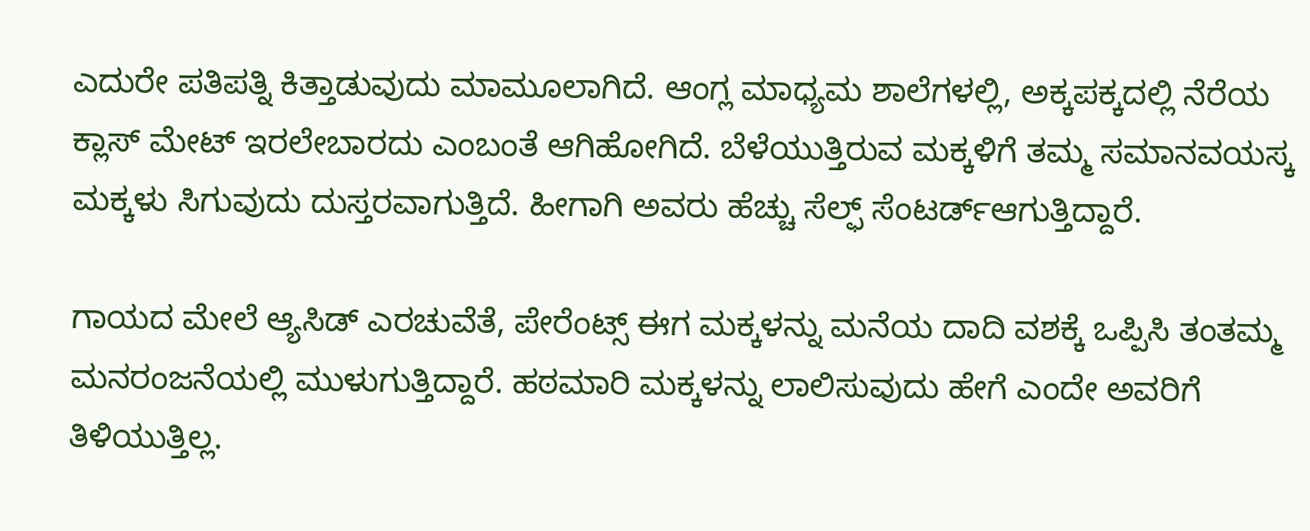ಎದುರೇ ಪತಿಪತ್ನಿ ಕಿತ್ತಾಡುವುದು ಮಾಮೂಲಾಗಿದೆ. ಆಂಗ್ಲ ಮಾಧ್ಯಮ ಶಾಲೆಗಳಲ್ಲಿ, ಅಕ್ಕಪಕ್ಕದಲ್ಲಿ ನೆರೆಯ ಕ್ಲಾಸ್‌ ಮೇಟ್‌ ಇರಲೇಬಾರದು ಎಂಬಂತೆ ಆಗಿಹೋಗಿದೆ. ಬೆಳೆಯುತ್ತಿರುವ ಮಕ್ಕಳಿಗೆ ತಮ್ಮ ಸಮಾನವಯಸ್ಕ ಮಕ್ಕಳು ಸಿಗುವುದು ದುಸ್ತರವಾಗುತ್ತಿದೆ. ಹೀಗಾಗಿ ಅವರು ಹೆಚ್ಚು ಸೆಲ್ಫ್ ಸೆಂಟರ್ಡ್‌ಆಗುತ್ತಿದ್ದಾರೆ.

ಗಾಯದ ಮೇಲೆ ಆ್ಯಸಿಡ್‌ ಎರಚುವೆತೆ, ಪೇರೆಂಟ್ಸ್ ಈಗ ಮಕ್ಕಳನ್ನು ಮನೆಯ ದಾದಿ ವಶಕ್ಕೆ ಒಪ್ಪಿಸಿ ತಂತಮ್ಮ ಮನರಂಜನೆಯಲ್ಲಿ ಮುಳುಗುತ್ತಿದ್ದಾರೆ. ಹಠಮಾರಿ ಮಕ್ಕಳನ್ನು ಲಾಲಿಸುವುದು ಹೇಗೆ ಎಂದೇ ಅವರಿಗೆ ತಿಳಿಯುತ್ತಿಲ್ಲ.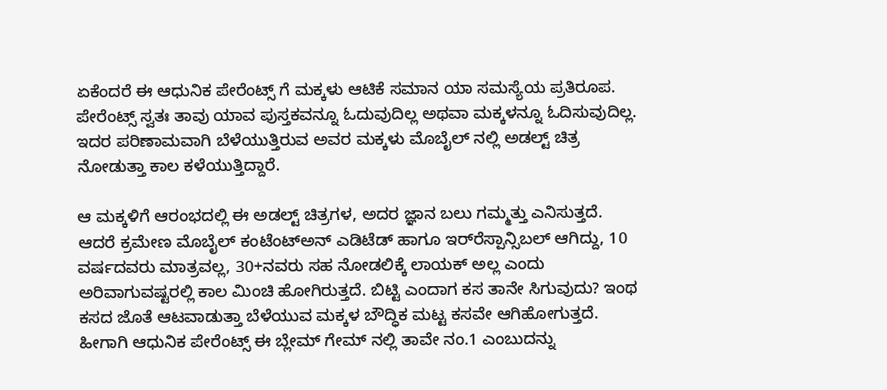ಏಕೆಂದರೆ ಈ ಆಧುನಿಕ ಪೇರೆಂಟ್ಸ್ ಗೆ ಮಕ್ಕಳು ಆಟಿಕೆ ಸಮಾನ ಯಾ ಸಮಸ್ಯೆಯ ಪ್ರತಿರೂಪ. ಪೇರೆಂಟ್ಸ್ ಸ್ವತಃ ತಾವು ಯಾವ ಪುಸ್ತಕವನ್ನೂ ಓದುವುದಿಲ್ಲ ಅಥವಾ ಮಕ್ಕಳನ್ನೂ ಓದಿಸುವುದಿಲ್ಲ. ಇದರ ಪರಿಣಾಮವಾಗಿ ಬೆಳೆಯುತ್ತಿರುವ ಅವರ ಮಕ್ಕಳು ಮೊಬೈಲ್ ‌ನಲ್ಲಿ ಅಡಲ್ಟ್ ಚಿತ್ರ ನೋಡುತ್ತಾ ಕಾಲ ಕಳೆಯುತ್ತಿದ್ದಾರೆ.

ಆ ಮಕ್ಕಳಿಗೆ ಆರಂಭದಲ್ಲಿ ಈ ಅಡಲ್ಟ್ ಚಿತ್ರಗಳ, ಅದರ ಜ್ಞಾನ ಬಲು ಗಮ್ಮತ್ತು ಎನಿಸುತ್ತದೆ. ಆದರೆ ಕ್ರಮೇಣ ಮೊಬೈಲ್ ಕಂಟೆಂಟ್‌ಅನ್‌ ಎಡಿಟೆಡ್‌ ಹಾಗೂ ಇರ್‌ರೆಸ್ಪಾನ್ಸಿಬಲ್ ಆಗಿದ್ದು, 10 ವರ್ಷದವರು ಮಾತ್ರವಲ್ಲ, 30+ನವರು ಸಹ ನೋಡಲಿಕ್ಕೆ ಲಾಯಕ್‌ ಅಲ್ಲ ಎಂದು ಅರಿವಾಗುವಷ್ಟರಲ್ಲಿ ಕಾಲ ಮಿಂಚಿ ಹೋಗಿರುತ್ತದೆ. ಬಿಟ್ಟಿ ಎಂದಾಗ ಕಸ ತಾನೇ ಸಿಗುವುದು? ಇಂಥ ಕಸದ ಜೊತೆ ಆಟವಾಡುತ್ತಾ ಬೆಳೆಯುವ ಮಕ್ಕಳ ಬೌದ್ಧಿಕ ಮಟ್ಟ ಕಸವೇ ಆಗಿಹೋಗುತ್ತದೆ. ಹೀಗಾಗಿ ಆಧುನಿಕ ಪೇರೆಂಟ್ಸ್ ಈ ಬ್ಲೇಮ್ ಗೇಮ್ ನಲ್ಲಿ ತಾವೇ ನಂ.1 ಎಂಬುದನ್ನು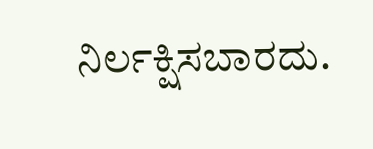ನಿರ್ಲಕ್ಷಿಸಬಾರದು.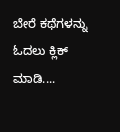ಬೇರೆ ಕಥೆಗಳನ್ನು ಓದಲು ಕ್ಲಿಕ್ ಮಾಡಿ....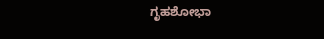ಗೃಹಶೋಭಾ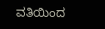ವತಿಯಿಂದ